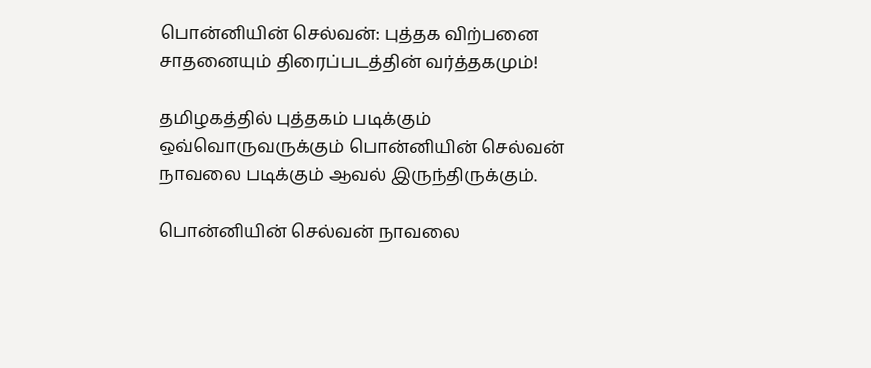பொன்னியின் செல்வன்: புத்தக விற்பனை சாதனையும் திரைப்படத்தின் வர்த்தகமும்!

தமிழகத்தில் புத்தகம் படிக்கும் ஒவ்வொருவருக்கும் பொன்னியின் செல்வன் நாவலை படிக்கும் ஆவல் இருந்திருக்கும்.

பொன்னியின் செல்வன் நாவலை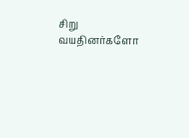சிறு வயதினர்களோ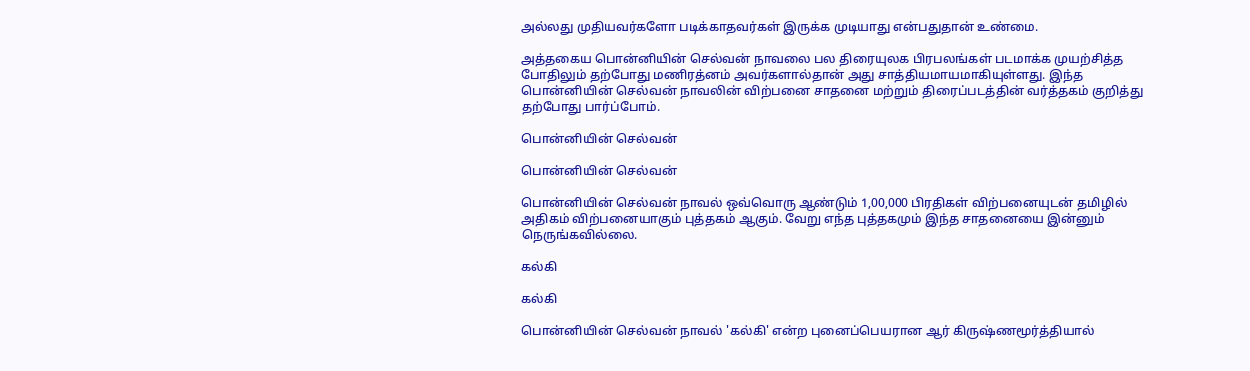அல்லது முதியவர்களோ படிக்காதவர்கள் இருக்க முடியாது என்பதுதான் உண்மை.

அத்தகைய பொன்னியின் செல்வன் நாவலை பல திரையுலக பிரபலங்கள் படமாக்க முயற்சித்த போதிலும் தற்போது மணிரத்னம் அவர்களால்தான் அது சாத்தியமாயமாகியுள்ளது. இந்த பொன்னியின் செல்வன் நாவலின் விற்பனை சாதனை மற்றும் திரைப்படத்தின் வர்த்தகம் குறித்து தற்போது பார்ப்போம்.

பொன்னியின் செல்வன்

பொன்னியின் செல்வன்

பொன்னியின் செல்வன் நாவல் ஒவ்வொரு ஆண்டும் 1,00,000 பிரதிகள் விற்பனையுடன் தமிழில் அதிகம் விற்பனையாகும் புத்தகம் ஆகும். வேறு எந்த புத்தகமும் இந்த சாதனையை இன்னும் நெருங்கவில்லை.

கல்கி

கல்கி

பொன்னியின் செல்வன் நாவல் 'கல்கி' என்ற புனைப்பெயரான ஆர் கிருஷ்ணமூர்த்தியால்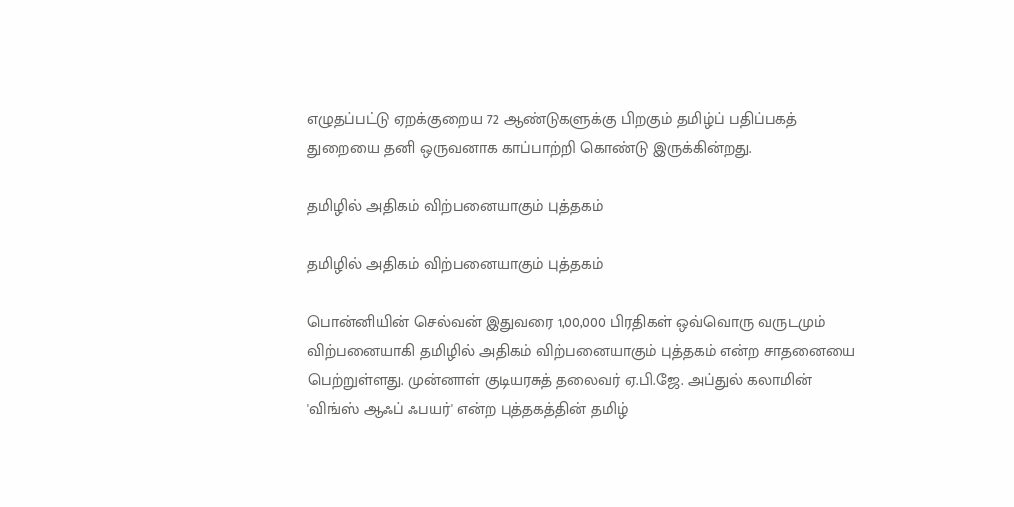எழுதப்பட்டு ஏறக்குறைய 72 ஆண்டுகளுக்கு பிறகும் தமிழ்ப் பதிப்பகத் துறையை தனி ஒருவனாக காப்பாற்றி கொண்டு இருக்கின்றது.

தமிழில் அதிகம் விற்பனையாகும் புத்தகம்

தமிழில் அதிகம் விற்பனையாகும் புத்தகம்

பொன்னியின் செல்வன் இதுவரை 1,00,000 பிரதிகள் ஒவ்வொரு வருடமும் விற்பனையாகி தமிழில் அதிகம் விற்பனையாகும் புத்தகம் என்ற சாதனையை பெற்றுள்ளது. முன்னாள் குடியரசுத் தலைவர் ஏ.பி.ஜே. அப்துல் கலாமின் 'விங்ஸ் ஆஃப் ஃபயர்' என்ற புத்தகத்தின் தமிழ்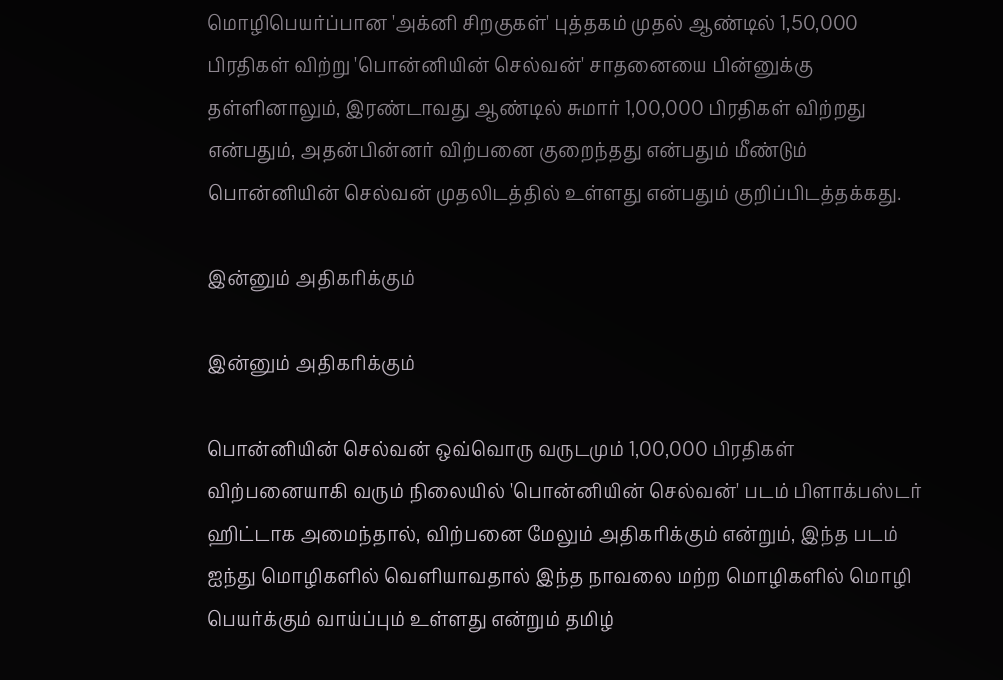மொழிபெயர்ப்பான 'அக்னி சிறகுகள்' புத்தகம் முதல் ஆண்டில் 1,50,000 பிரதிகள் விற்று 'பொன்னியின் செல்வன்' சாதனையை பின்னுக்கு தள்ளினாலும், இரண்டாவது ஆண்டில் சுமார் 1,00,000 பிரதிகள் விற்றது என்பதும், அதன்பின்னர் விற்பனை குறைந்தது என்பதும் மீண்டும் பொன்னியின் செல்வன் முதலிடத்தில் உள்ளது என்பதும் குறிப்பிடத்தக்கது.

இன்னும் அதிகரிக்கும்

இன்னும் அதிகரிக்கும்

பொன்னியின் செல்வன் ஒவ்வொரு வருடமும் 1,00,000 பிரதிகள் விற்பனையாகி வரும் நிலையில் 'பொன்னியின் செல்வன்' படம் பிளாக்பஸ்டர் ஹிட்டாக அமைந்தால், விற்பனை மேலும் அதிகரிக்கும் என்றும், இந்த படம் ஐந்து மொழிகளில் வெளியாவதால் இந்த நாவலை மற்ற மொழிகளில் மொழி பெயர்க்கும் வாய்ப்பும் உள்ளது என்றும் தமிழ்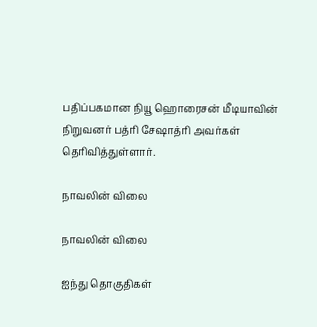பதிப்பகமான நியூ ஹொரைசன் மீடியாவின் நிறுவனர் பத்ரி சேஷாத்ரி அவர்கள் தெரிவித்துள்ளார்.

நாவலின் விலை

நாவலின் விலை

ஐந்து தொகுதிகள்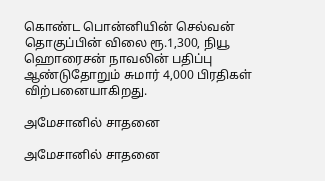கொண்ட பொன்னியின் செல்வன் தொகுப்பின் விலை ரூ.1,300, நியூ ஹொரைசன் நாவலின் பதிப்பு ஆண்டுதோறும் சுமார் 4,000 பிரதிகள் விற்பனையாகிறது.

அமேசானில் சாதனை

அமேசானில் சாதனை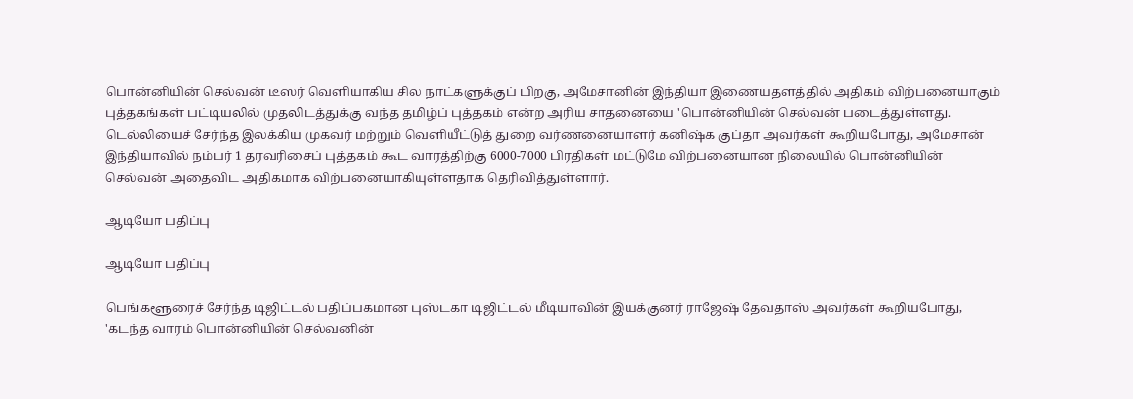பொன்னியின் செல்வன் டீஸர் வெளியாகிய சில நாட்களுக்குப் பிறகு, அமேசானின் இந்தியா இணையதளத்தில் அதிகம் விற்பனையாகும் புத்தகங்கள் பட்டியலில் முதலிடத்துக்கு வந்த தமிழ்ப் புத்தகம் என்ற அரிய சாதனையை 'பொன்னியின் செல்வன் படைத்துள்ளது. டெல்லியைச் சேர்ந்த இலக்கிய முகவர் மற்றும் வெளியீட்டுத் துறை வர்ணனையாளர் கனிஷ்க குப்தா அவர்கள் கூறியபோது, அமேசான் இந்தியாவில் நம்பர் 1 தரவரிசைப் புத்தகம் கூட வாரத்திற்கு 6000-7000 பிரதிகள் மட்டுமே விற்பனையான நிலையில் பொன்னியின் செல்வன் அதைவிட அதிகமாக விற்பனையாகியுள்ளதாக தெரிவித்துள்ளார்.

ஆடியோ பதிப்பு

ஆடியோ பதிப்பு

பெங்களூரைச் சேர்ந்த டிஜிட்டல் பதிப்பகமான புஸ்டகா டிஜிட்டல் மீடியாவின் இயக்குனர் ராஜேஷ் தேவதாஸ் அவர்கள் கூறியபோது, 'கடந்த வாரம் பொன்னியின் செல்வனின்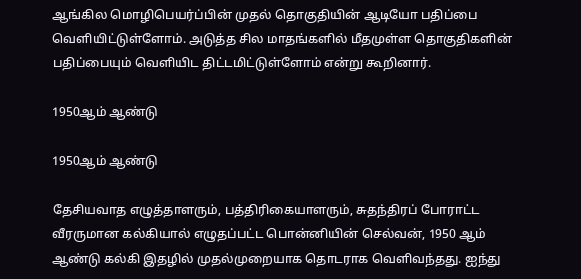ஆங்கில மொழிபெயர்ப்பின் முதல் தொகுதியின் ஆடியோ பதிப்பை வெளியிட்டுள்ளோம். அடுத்த சில மாதங்களில் மீதமுள்ள தொகுதிகளின் பதிப்பையும் வெளியிட திட்டமிட்டுள்ளோம் என்று கூறினார்.

1950ஆம் ஆண்டு

1950ஆம் ஆண்டு

தேசியவாத எழுத்தாளரும், பத்திரிகையாளரும், சுதந்திரப் போராட்ட வீரருமான கல்கியால் எழுதப்பட்ட பொன்னியின் செல்வன், 1950 ஆம் ஆண்டு கல்கி இதழில் முதல்முறையாக தொடராக வெளிவந்தது. ஐந்து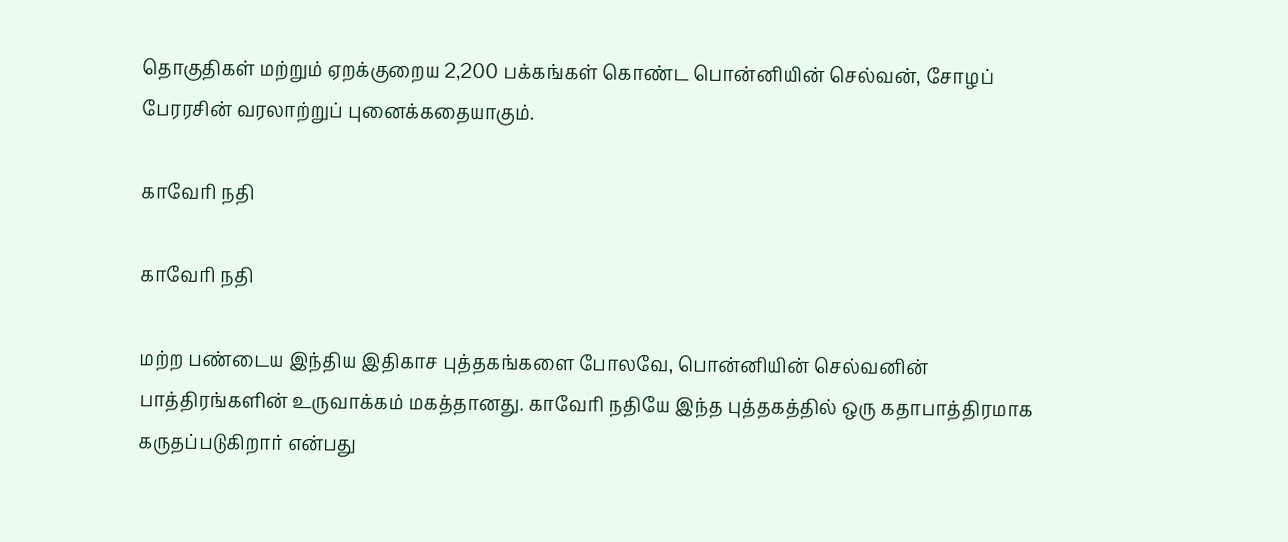தொகுதிகள் மற்றும் ஏறக்குறைய 2,200 பக்கங்கள் கொண்ட பொன்னியின் செல்வன், சோழப் பேரரசின் வரலாற்றுப் புனைக்கதையாகும்.

காவேரி நதி

காவேரி நதி

மற்ற பண்டைய இந்திய இதிகாச புத்தகங்களை போலவே, பொன்னியின் செல்வனின் பாத்திரங்களின் உருவாக்கம் மகத்தானது. காவேரி நதியே இந்த புத்தகத்தில் ஒரு கதாபாத்திரமாக கருதப்படுகிறார் என்பது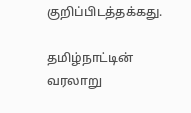குறிப்பிடத்தக்கது.

தமிழ்நாட்டின் வரலாறு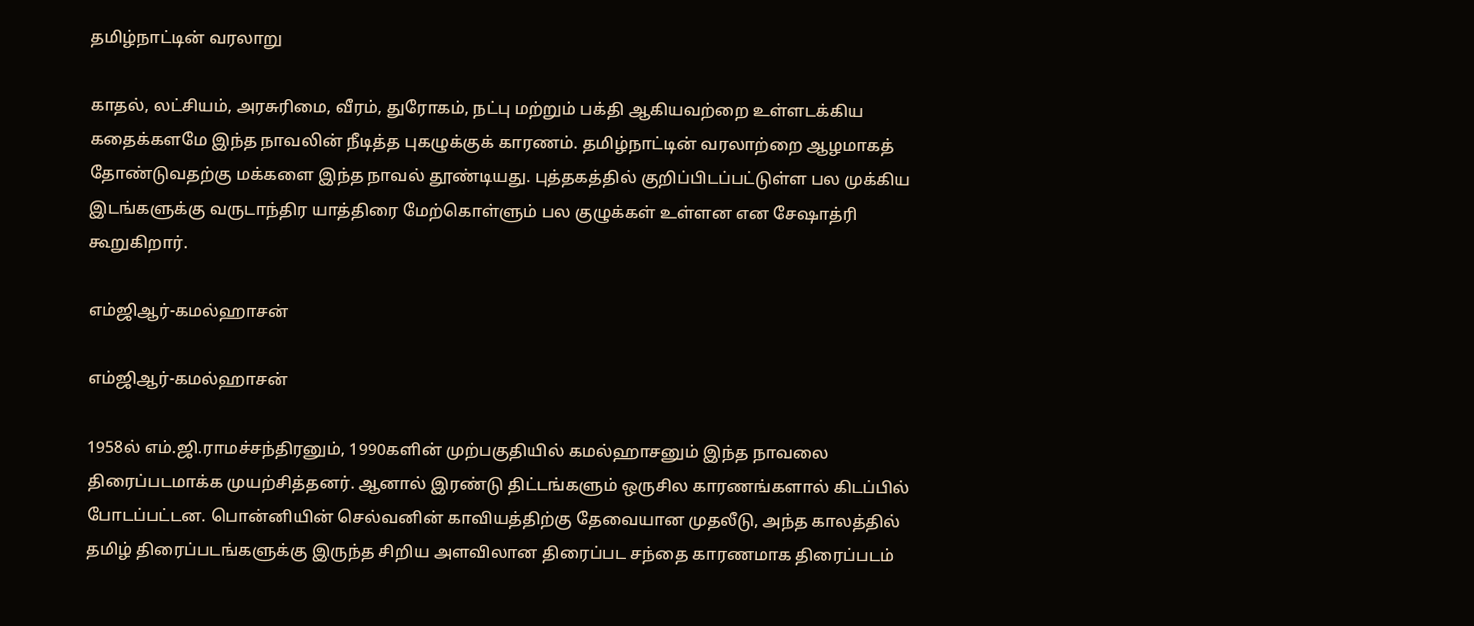தமிழ்நாட்டின் வரலாறு

காதல், லட்சியம், அரசுரிமை, வீரம், துரோகம், நட்பு மற்றும் பக்தி ஆகியவற்றை உள்ளடக்கிய கதைக்களமே இந்த நாவலின் நீடித்த புகழுக்குக் காரணம். தமிழ்நாட்டின் வரலாற்றை ஆழமாகத் தோண்டுவதற்கு மக்களை இந்த நாவல் தூண்டியது. புத்தகத்தில் குறிப்பிடப்பட்டுள்ள பல முக்கிய இடங்களுக்கு வருடாந்திர யாத்திரை மேற்கொள்ளும் பல குழுக்கள் உள்ளன என சேஷாத்ரி கூறுகிறார்.

எம்ஜிஆர்-கமல்ஹாசன்

எம்ஜிஆர்-கமல்ஹாசன்

1958ல் எம்.ஜி.ராமச்சந்திரனும், 1990களின் முற்பகுதியில் கமல்ஹாசனும் இந்த நாவலை திரைப்படமாக்க முயற்சித்தனர். ஆனால் இரண்டு திட்டங்களும் ஒருசில காரணங்களால் கிடப்பில் போடப்பட்டன. பொன்னியின் செல்வனின் காவியத்திற்கு தேவையான முதலீடு, அந்த காலத்தில் தமிழ் திரைப்படங்களுக்கு இருந்த சிறிய அளவிலான திரைப்பட சந்தை காரணமாக திரைப்படம்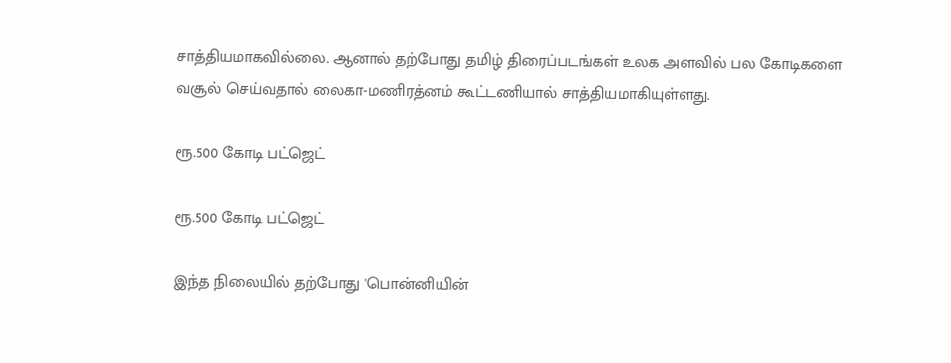சாத்தியமாகவில்லை. ஆனால் தற்போது தமிழ் திரைப்படங்கள் உலக அளவில் பல கோடிகளை வசூல் செய்வதால் லைகா-மணிரத்னம் கூட்டணியால் சாத்தியமாகியுள்ளது.

ரூ.500 கோடி பட்ஜெட்

ரூ.500 கோடி பட்ஜெட்

இந்த நிலையில் தற்போது 'பொன்னியின்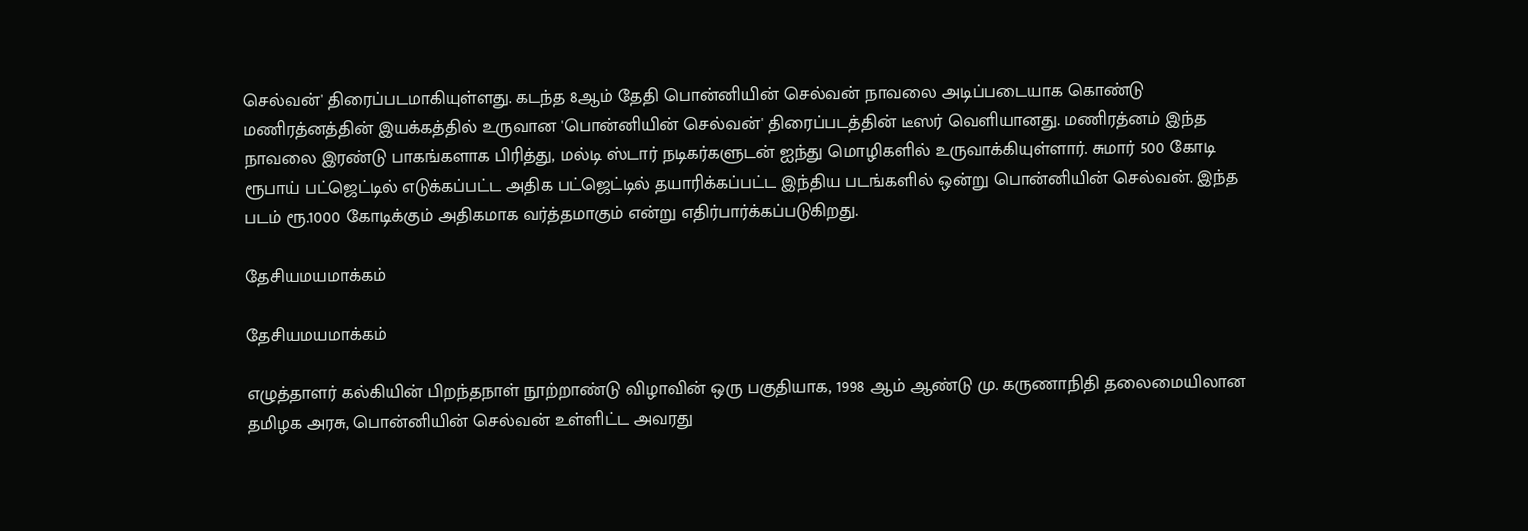செல்வன்' திரைப்படமாகியுள்ளது. கடந்த 8ஆம் தேதி பொன்னியின் செல்வன் நாவலை அடிப்படையாக கொண்டு மணிரத்னத்தின் இயக்கத்தில் உருவான 'பொன்னியின் செல்வன்' திரைப்படத்தின் டீஸர் வெளியானது. மணிரத்னம் இந்த நாவலை இரண்டு பாகங்களாக பிரித்து, மல்டி ஸ்டார் நடிகர்களுடன் ஐந்து மொழிகளில் உருவாக்கியுள்ளார். சுமார் 500 கோடி ரூபாய் பட்ஜெட்டில் எடுக்கப்பட்ட அதிக பட்ஜெட்டில் தயாரிக்கப்பட்ட இந்திய படங்களில் ஒன்று பொன்னியின் செல்வன். இந்த படம் ரூ.1000 கோடிக்கும் அதிகமாக வர்த்தமாகும் என்று எதிர்பார்க்கப்படுகிறது.

தேசியமயமாக்கம்

தேசியமயமாக்கம்

எழுத்தாளர் கல்கியின் பிறந்தநாள் நூற்றாண்டு விழாவின் ஒரு பகுதியாக, 1998 ஆம் ஆண்டு மு. கருணாநிதி தலைமையிலான தமிழக அரசு, பொன்னியின் செல்வன் உள்ளிட்ட அவரது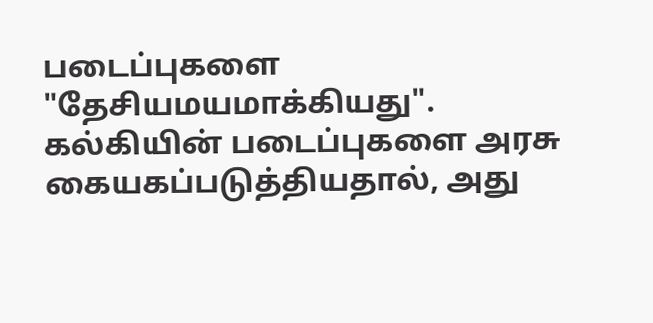படைப்புகளை "தேசியமயமாக்கியது". கல்கியின் படைப்புகளை அரசு கையகப்படுத்தியதால், அது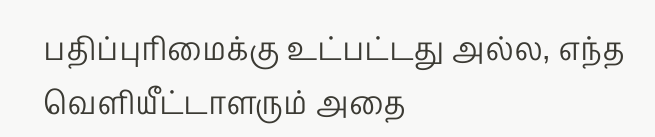பதிப்புரிமைக்கு உட்பட்டது அல்ல, எந்த வெளியீட்டாளரும் அதை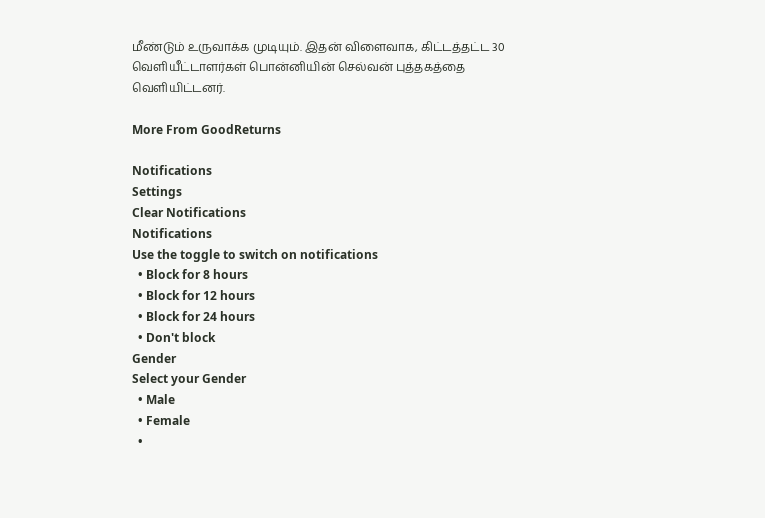மீண்டும் உருவாக்க முடியும். இதன் விளைவாக, கிட்டத்தட்ட 30 வெளியீட்டாளர்கள் பொன்னியின் செல்வன் புத்தகத்தை வெளியிட்டனர்.

More From GoodReturns

Notifications
Settings
Clear Notifications
Notifications
Use the toggle to switch on notifications
  • Block for 8 hours
  • Block for 12 hours
  • Block for 24 hours
  • Don't block
Gender
Select your Gender
  • Male
  • Female
  •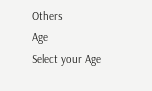Others
Age
Select your Age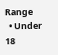Range
  • Under 18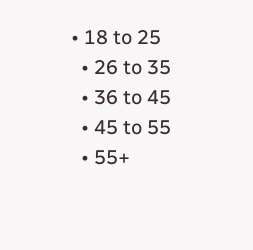• 18 to 25
  • 26 to 35
  • 36 to 45
  • 45 to 55
  • 55+